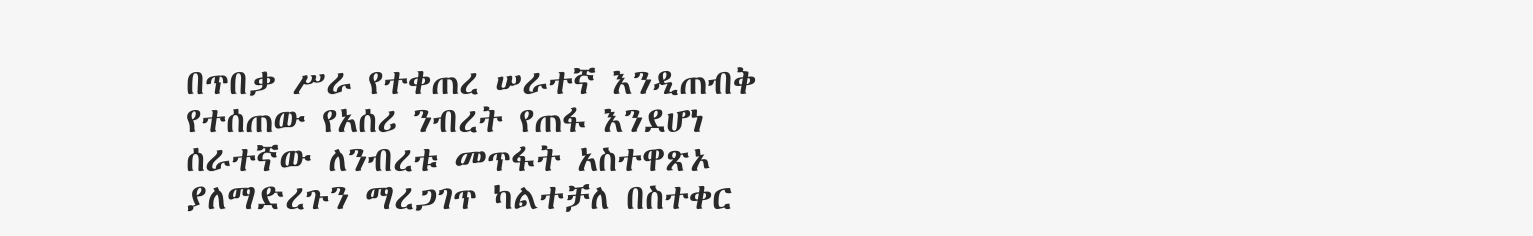በጥበቃ ሥራ የተቀጠረ ሠራተኛ እንዲጠብቅ የተሰጠው የአሰሪ ንብረት የጠፋ እንደሆነ ሰራተኛው ለንብረቱ መጥፋት አስተዋጽኦ ያለማድረጉን ማረጋገጥ ካልተቻለ በስተቀር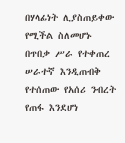በሃላፊነት ሊያስጠይቀው የሚችል ስለመሆኑ
በጥበቃ ሥራ የተቀጠረ ሠራተኛ እንዲጠብቅ የተሰጠው የአሰሪ ንብረት የጠፋ እንደሆነ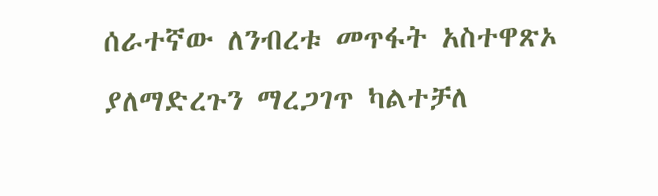ሰራተኛው ለንብረቱ መጥፋት አስተዋጽኦ ያለማድረጉን ማረጋገጥ ካልተቻለ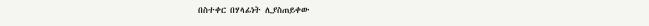በስተቀር በሃላፊነት ሊያስጠይቀው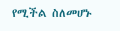የሚችል ስለመሆኑ